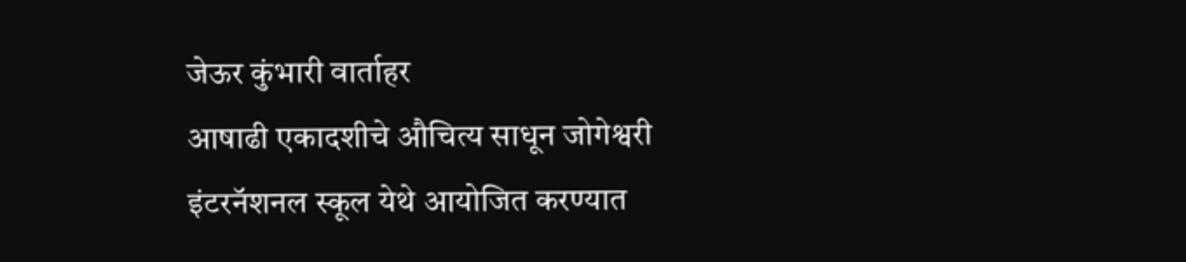जेऊर कुंभारी वार्ताहर
आषाढी एकादशीचे औचित्य साधून जोगेश्वरी इंटरनॅशनल स्कूल येथे आयोजित करण्यात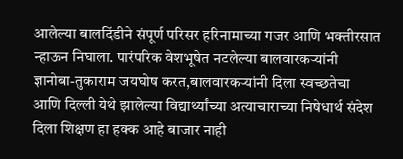आलेल्या बालदिंडीने संपूर्ण परिसर हरिनामाच्या गजर आणि भक्तीरसात न्हाऊन निघाला. पारंपरिक वेशभूषेत नटलेल्या बालवारकऱ्यांनी ज्ञानोबा-तुकाराम जयघोष करत,बालवारकऱ्यांनी दिला स्वच्छतेचा आणि दिल्ली येथे झालेल्या विद्यार्थ्यांच्या अत्याचाराच्या निषेधार्थ संदेश दिला शिक्षण हा हक्क आहे बाजार नाही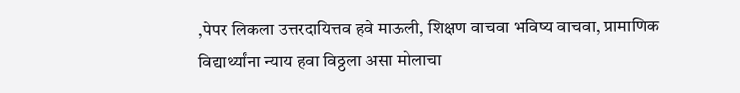,पेपर लिकला उत्तरदायित्तव हवे माऊली, शिक्षण वाचवा भविष्य वाचवा, प्रामाणिक विद्यार्थ्यांना न्याय हवा विठ्ठला असा मोलाचा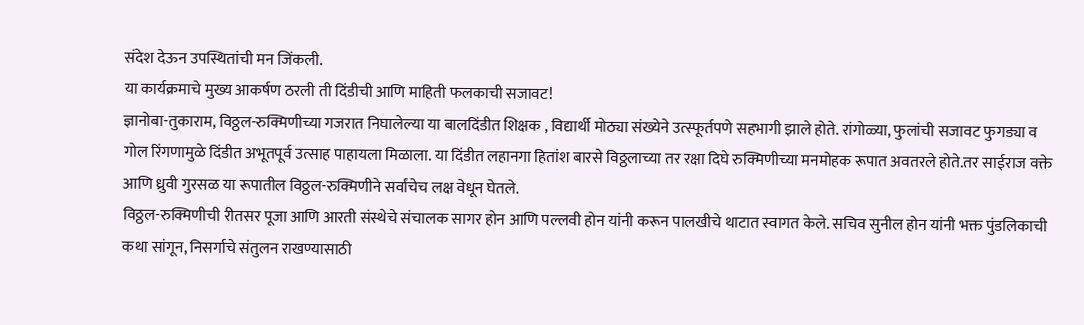संदेश देऊन उपस्थितांची मन जिंकली.
या कार्यक्रमाचे मुख्य आकर्षण ठरली ती दिंडीची आणि माहिती फलकाची सजावट!
ज्ञानोबा-तुकाराम, विठ्ठल-रुक्मिणीच्या गजरात निघालेल्या या बालदिंडीत शिक्षक , विद्यार्थी मोठ्या संख्येने उत्स्फूर्तपणे सहभागी झाले होते. रांगोळ्या, फुलांची सजावट फुगड्या व गोल रिंगणामुळे दिंडीत अभूतपूर्व उत्साह पाहायला मिळाला. या दिंडीत लहानगा हितांश बारसे विठ्ठलाच्या तर रक्षा दिघे रुक्मिणीच्या मनमोहक रूपात अवतरले होते.तर साईराज वक्ते आणि ध्रुवी गुरसळ या रूपातील विठ्ठल-रुक्मिणीने सर्वांचेच लक्ष वेधून घेतले.
विठ्ठल-रुक्मिणीची रीतसर पूजा आणि आरती संस्थेचे संचालक सागर होन आणि पल्लवी होन यांनी करून पालखीचे थाटात स्वागत केले. सचिव सुनील होन यांनी भक्त पुंडलिकाची कथा सांगून, निसर्गाचे संतुलन राखण्यासाठी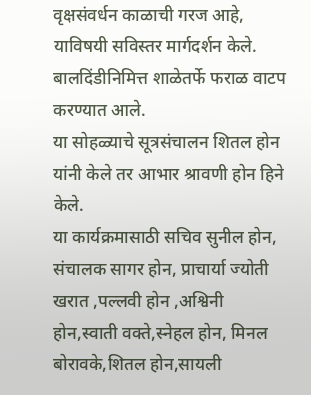वृक्षसंवर्धन काळाची गरज आहे, याविषयी सविस्तर मार्गदर्शन केले.
बालदिंडीनिमित्त शाळेतर्फे फराळ वाटप करण्यात आले.
या सोहळ्याचे सूत्रसंचालन शितल होन यांनी केले तर आभार श्रावणी होन हिने केले.
या कार्यक्रमासाठी सचिव सुनील होन, संचालक सागर होन, प्राचार्या ज्योती खरात ,पल्लवी होन ,अश्विनी होन,स्वाती वक्ते,स्नेहल होन, मिनल बोरावके,शितल होन,सायली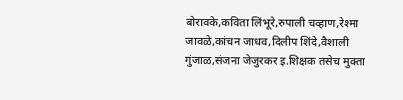बोरावके,कविता लिंभूरे,रुपाली चव्हाण,रेश्मा जावळे,कांचन जाधव,दिलीप शिंदे,वैशाली गुंजाळ,संजना जेजुरकर इ.शिक्षक तसेच मुक्ता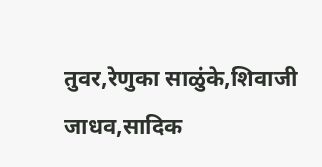तुवर,रेणुका साळुंके,शिवाजी जाधव,सादिक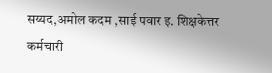सय्यद,अमोल कदम ,साई पवार इ. शिक्षकेत्तर कर्मचारी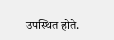उपस्थित होते.